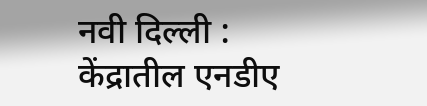नवी दिल्ली : केंद्रातील एनडीए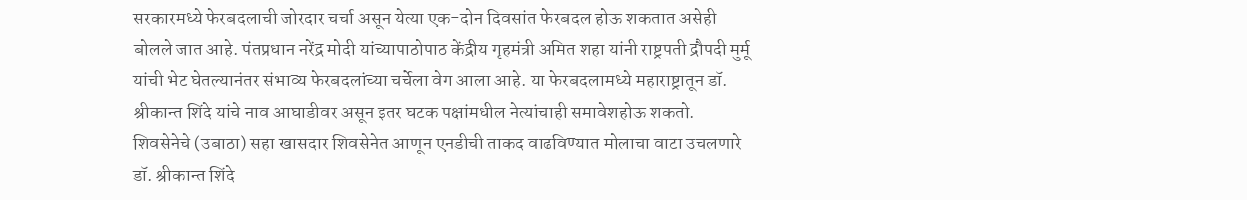सरकारमध्ये फेरबदलाची जोरदार चर्चा असून येत्या एक-दोन दिवसांत फेरबदल होऊ शकतात असेही बोलले जात आहे. पंतप्रधान नरेंद्र मोदी यांच्यापाठोपाठ केंद्रीय गृहमंत्री अमित शहा यांनी राष्ट्रपती द्रौपदी मुर्मू यांची भेट घेतल्यानंतर संभाव्य फेरबदलांच्या चर्चेला वेग आला आहे. या फेरबदलामध्ये महाराष्ट्रातून डॉ. श्रीकान्त शिंदे यांचे नाव आघाडीवर असून इतर घटक पक्षांमधील नेत्यांचाही समावेशहोऊ शकतो.
शिवसेनेचे (उबाठा) सहा खासदार शिवसेनेत आणून एनडीची ताकद वाढविण्यात मोलाचा वाटा उचलणारे डॉ. श्रीकान्त शिंदे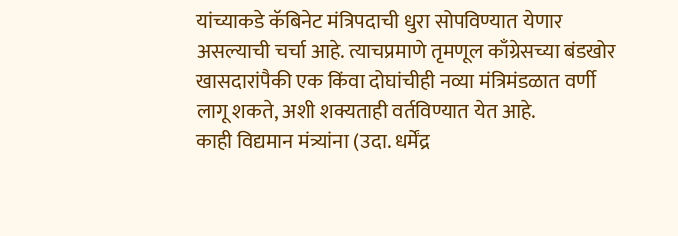यांच्याकडे कॅबिनेट मंत्रिपदाची धुरा सोपविण्यात येणार असल्याची चर्चा आहे. त्याचप्रमाणे तृमणूल काँग्रेसच्या बंडखोर खासदारांपैकी एक किंवा दोघांचीही नव्या मंत्रिमंडळात वर्णी लागू शकते, अशी शक्यताही वर्तविण्यात येत आहे.
काही विद्यमान मंत्र्यांना (उदा. धर्मेंद्र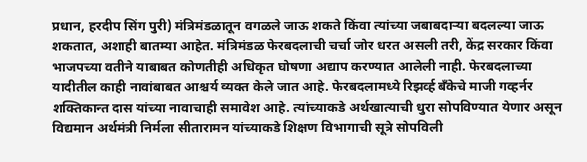प्रधान, हरदीप सिंग पुरी) मंत्रिमंडळातून वगळले जाऊ शकते किंवा त्यांच्या जबाबदाऱ्या बदलल्या जाऊ शकतात, अशाही बातम्या आहेत. मंत्रिमंडळ फेरबदलाची चर्चा जोर धरत असली तरी, केंद्र सरकार किंवा भाजपच्या वतीने याबाबत कोणतीही अधिकृत घोषणा अद्याप करण्यात आलेली नाही. फेरबदलाच्या यादीतील काही नावांबाबत आश्चर्य व्यक्त केले जात आहे. फेरबदलामध्ये रिझर्व्ह बँकेचे माजी गव्हर्नर शक्तिकान्त दास यांच्या नावाचाही समावेश आहे. त्यांच्याकडे अर्थखात्याची धुरा सोपविण्यात येणार असून विद्यमान अर्थमंत्री निर्मला सीतारामन यांच्याकडे शिक्षण विभागाची सूत्रे सोपविली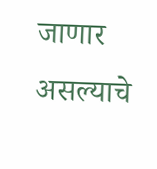जाणार असल्याचे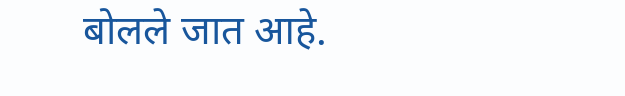बोलले जात आहे.